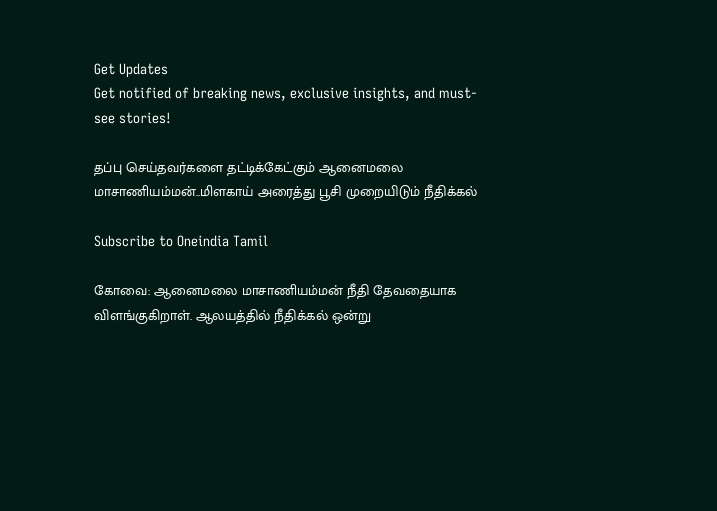Get Updates
Get notified of breaking news, exclusive insights, and must-see stories!

தப்பு செய்தவர்களை தட்டிக்கேட்கும் ஆனைமலை மாசாணியம்மன்..மிளகாய் அரைத்து பூசி முறையிடும் நீதிக்கல்

Subscribe to Oneindia Tamil

கோவை: ஆனைமலை மாசாணியம்மன் நீதி தேவதையாக விளங்குகிறாள். ஆலயத்தில் நீதிக்கல் ஒன்று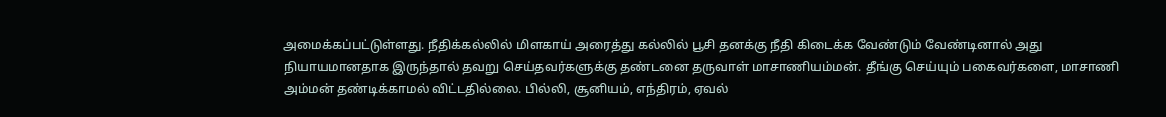அமைக்கப்பட்டுள்ளது. நீதிக்கல்லில் மிளகாய் அரைத்து கல்லில் பூசி தனக்கு நீதி கிடைக்க வேண்டும் வேண்டினால் அது நியாயமானதாக இருந்தால் தவறு செய்தவர்களுக்கு தண்டனை தருவாள் மாசாணியம்மன். தீங்கு செய்யும் பகைவர்களை, மாசாணி அம்மன் தண்டிக்காமல் விட்டதில்லை. பில்லி, சூனியம், எந்திரம், ஏவல்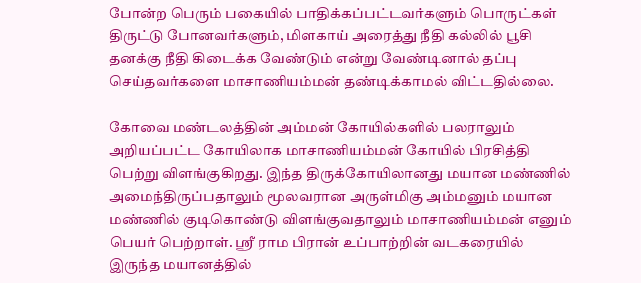போன்ற பெரும் பகையில் பாதிக்கப்பட்டவர்களும் பொருட்கள் திருட்டு போனவர்களும், மிளகாய் அரைத்து நீதி கல்லில் பூசி தனக்கு நீதி கிடைக்க வேண்டும் என்று வேண்டினால் தப்பு செய்தவர்களை மாசாணியம்மன் தண்டிக்காமல் விட்டதில்லை.

கோவை மண்டலத்தின் அம்மன் கோயில்களில் பலராலும் அறியப்பட்ட கோயிலாக மாசாணியம்மன் கோயில் பிரசித்தி பெற்று விளங்குகிறது. இந்த திருக்கோயிலானது மயான மண்ணில் அமைந்திருப்பதாலும் மூலவரான அருள்மிகு அம்மனும் மயான மண்ணில் குடிகொண்டு விளங்குவதாலும் மாசாணியம்மன் எனும் பெயர் பெற்றாள். ஸ்ரீ ராம பிரான் உப்பாற்றின் வடகரையில் இருந்த மயானத்தில்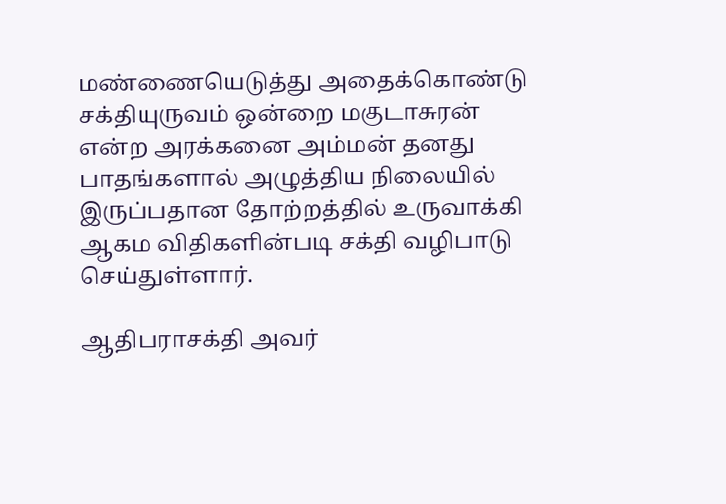மண்ணையெடுத்து அதைக்கொண்டு சக்தியுருவம் ஒன்றை மகுடாசுரன் என்ற அரக்கனை அம்மன் தனது பாதங்களால் அழுத்திய நிலையில் இருப்பதான தோற்றத்தில் உருவாக்கி ஆகம விதிகளின்படி சக்தி வழிபாடு செய்துள்ளார்.

ஆதிபராசக்தி அவர்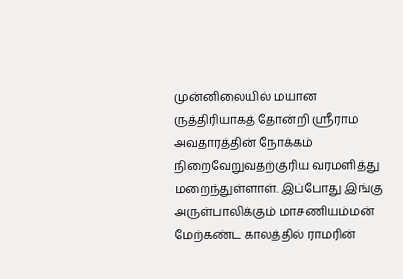முன்னிலையில் மயான ருத்திரியாகத் தோன்றி ஸ்ரீராம அவதாரத்தின் நோக்கம் நிறைவேறுவதற்குரிய வரமளித்து மறைந்துள்ளாள். இப்போது இங்கு அருள்பாலிக்கும் மாசணியம்மன் மேற்கண்ட காலத்தில் ராமரின்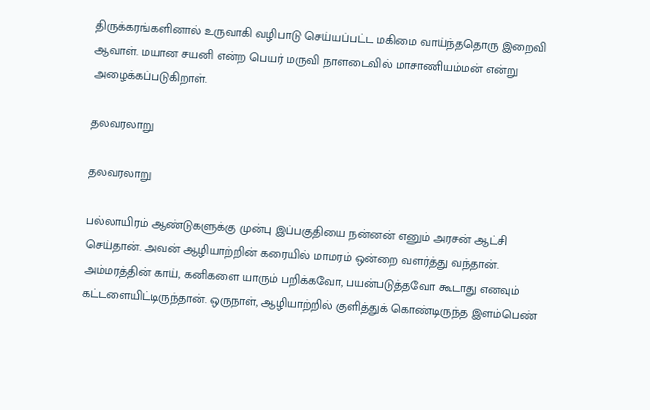திருக்கரங்களினால் உருவாகி வழிபாடு செய்யப்பட்ட மகிமை வாய்ந்ததொரு இறைவி ஆவாள். மயான சயனி என்ற பெயர் மருவி நாளடைவில் மாசாணியம்மன் என்று அழைக்கப்படுகிறாள்.

தலவரலாறு

தலவரலாறு

பல்லாயிரம் ஆண்டுகளுக்கு முன்பு இப்பகுதியை நன்னன் எனும் அரசன் ஆட்சி செய்தான். அவன் ஆழியாற்றின் கரையில் மாமரம் ஒன்றை வளர்த்து வந்தான். அம்மரத்தின் காய், கனிகளை யாரும் பறிக்கவோ, பயன்படுத்தவோ கூடாது எனவும் கட்டளையிட்டிருந்தான். ஒருநாள், ஆழியாற்றில் குளித்துக் கொண்டிருந்த இளம்பெண்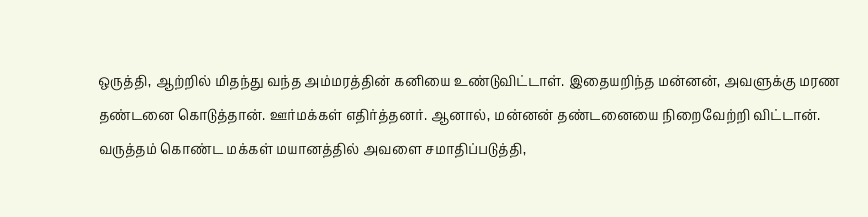ஒருத்தி, ஆற்றில் மிதந்து வந்த அம்மரத்தின் கனியை உண்டுவிட்டாள். இதையறிந்த மன்னன், அவளுக்கு மரண தண்டனை கொடுத்தான். ஊர்மக்கள் எதிர்த்தனர். ஆனால், மன்னன் தண்டனையை நிறைவேற்றி விட்டான். வருத்தம் கொண்ட மக்கள் மயானத்தில் அவளை சமாதிப்படுத்தி,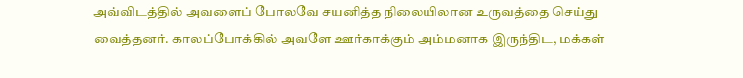அவ்விடத்தில் அவளைப் போலவே சயனித்த நிலையிலான உருவத்தை செய்து வைத்தனர். காலப்போக்கில் அவளே ஊர்காக்கும் அம்மனாக இருந்திட, மக்கள்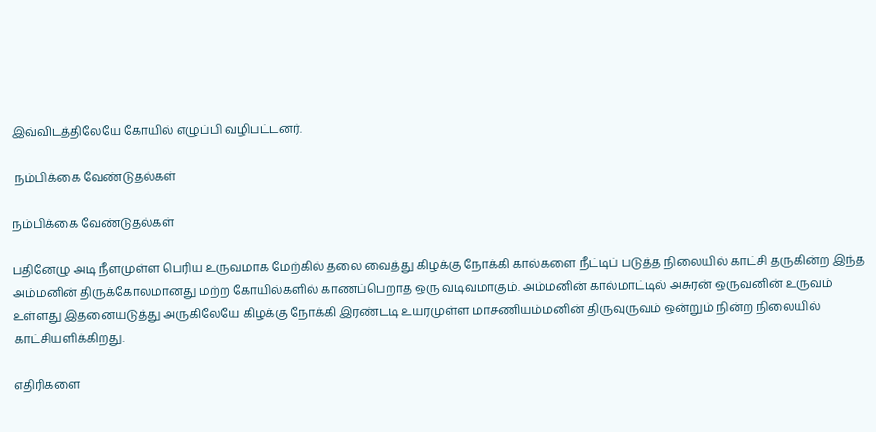இவ்விடத்திலேயே கோயில் எழுப்பி வழிபட்டனர்.

 நம்பிக்கை வேண்டுதல்கள்

நம்பிக்கை வேண்டுதல்கள்

பதினேழு அடி நீளமுள்ள பெரிய உருவமாக மேற்கில் தலை வைத்து கிழக்கு நோக்கி கால்களை நீட்டிப் படுத்த நிலையில் காட்சி தருகின்ற இந்த அம்மனின் திருக்கோலமானது மற்ற கோயில்களில் காணப்பெறாத ஒரு வடிவமாகும். அம்மனின் கால்மாட்டில் அசுரன் ஒருவனின் உருவம் உள்ளது இதனையடுத்து அருகிலேயே கிழக்கு நோக்கி இரண்டடி உயரமுள்ள மாசணியம்மனின் திருவுருவம் ஒன்றும் நின்ற நிலையில் காட்சியளிக்கிறது.

எதிரிகளை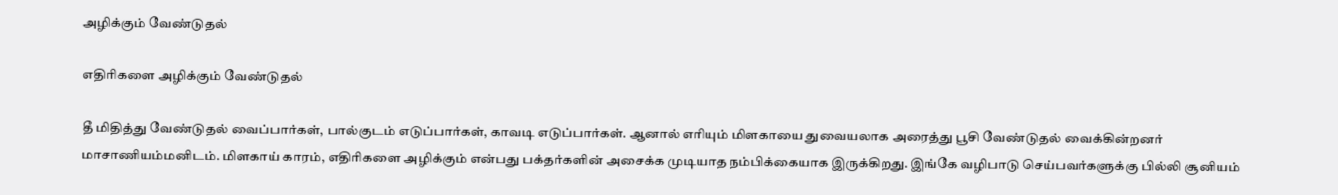அழிக்கும் வேண்டுதல்

எதிரிகளை அழிக்கும் வேண்டுதல்

தீ மிதித்து வேண்டுதல் வைப்பார்கள், பால்குடம் எடுப்பார்கள், காவடி எடுப்பார்கள். ஆனால் எரியும் மிளகாயை துவையலாக அரைத்து பூசி வேண்டுதல் வைக்கின்றனர் மாசாணியம்மனிடம். மிளகாய் காரம், எதிரிகளை அழிக்கும் என்பது பக்தர்களின் அசைக்க முடியாத நம்பிக்கையாக இருக்கிறது. இங்கே வழிபாடு செய்பவர்களுக்கு பில்லி சூனியம்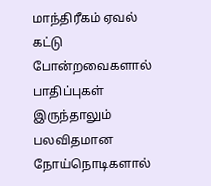மாந்திரீகம் ஏவல் கட்டு போன்றவைகளால் பாதிப்புகள் இருந்தாலும் பலவிதமான நோய்நொடிகளால்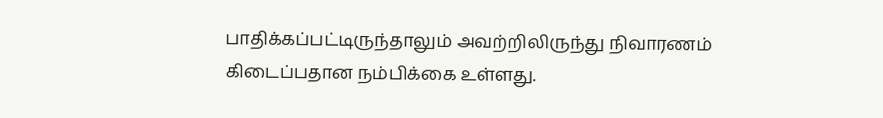பாதிக்கப்பட்டிருந்தாலும் அவற்றிலிருந்து நிவாரணம் கிடைப்பதான நம்பிக்கை உள்ளது.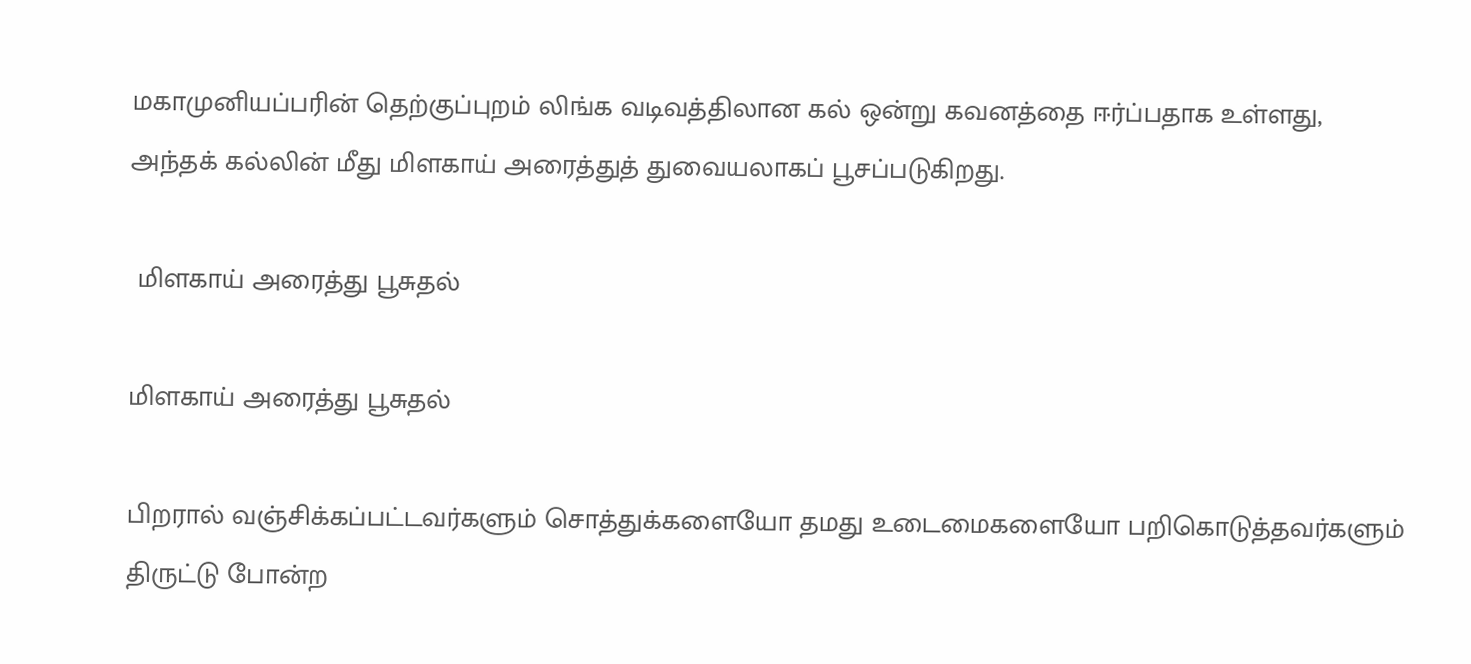மகாமுனியப்பரின் தெற்குப்புறம் லிங்க வடிவத்திலான கல் ஒன்று கவனத்தை ஈர்ப்பதாக உள்ளது, அந்தக் கல்லின் மீது மிளகாய் அரைத்துத் துவையலாகப் பூசப்படுகிறது.

 மிளகாய் அரைத்து பூசுதல்

மிளகாய் அரைத்து பூசுதல்

பிறரால் வஞ்சிக்கப்பட்டவர்களும் சொத்துக்களையோ தமது உடைமைகளையோ பறிகொடுத்தவர்களும் திருட்டு போன்ற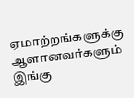ஏமாற்றங்களுக்கு ஆளானவர்களும் இங்கு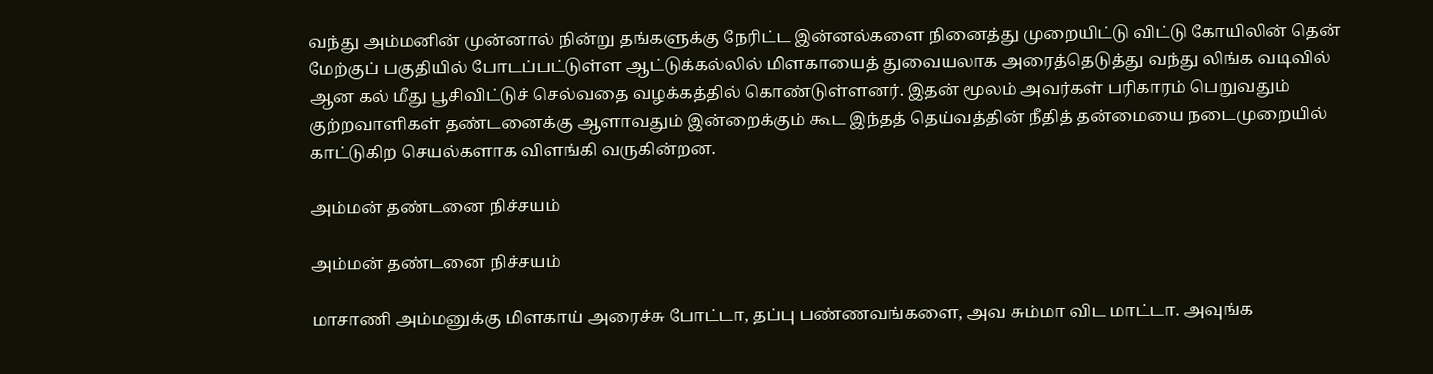வந்து அம்மனின் முன்னால் நின்று தங்களுக்கு நேரிட்ட இன்னல்களை நினைத்து முறையிட்டு விட்டு கோயிலின் தென் மேற்குப் பகுதியில் போடப்பட்டுள்ள ஆட்டுக்கல்லில் மிளகாயைத் துவையலாக அரைத்தெடுத்து வந்து லிங்க வடிவில் ஆன கல் மீது பூசிவிட்டுச் செல்வதை வழக்கத்தில் கொண்டுள்ளனர். இதன் மூலம் அவர்கள் பரிகாரம் பெறுவதும் குற்றவாளிகள் தண்டனைக்கு ஆளாவதும் இன்றைக்கும் கூட இந்தத் தெய்வத்தின் நீதித் தன்மையை நடைமுறையில் காட்டுகிற செயல்களாக விளங்கி வருகின்றன.

அம்மன் தண்டனை நிச்சயம்

அம்மன் தண்டனை நிச்சயம்

மாசாணி அம்மனுக்கு மிளகாய் அரைச்சு போட்டா, தப்பு பண்ணவங்களை, அவ சும்மா விட மாட்டா. அவுங்க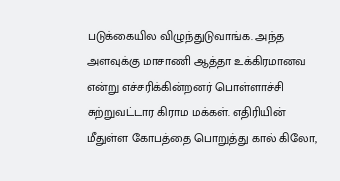படுக்கையில விழுந்துடுவாங்க. அந்த அளவுக்கு மாசாணி ஆத்தா உக்கிரமானவ என்று எச்சரிக்கின்றனர் பொள்ளாச்சி சுற்றுவட்டார கிராம மக்கள். எதிரியின் மீதுள்ள கோபத்தை பொறுத்து கால் கிலோ,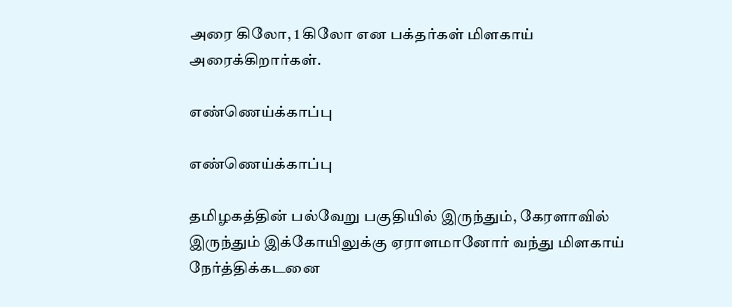அரை கிலோ, 1 கிலோ என பக்தர்கள் மிளகாய் அரைக்கிறார்கள்.

எண்ணெய்க்காப்பு

எண்ணெய்க்காப்பு

தமிழகத்தின் பல்வேறு பகுதியில் இருந்தும், கேரளாவில் இருந்தும் இக்கோயிலுக்கு ஏராளமானோர் வந்து மிளகாய் நேர்த்திக்கடனை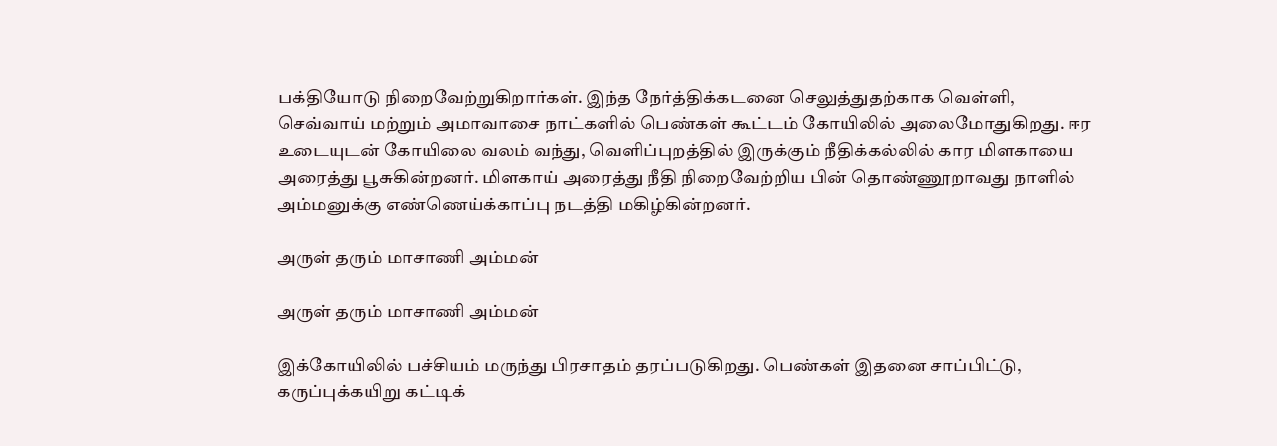பக்தியோடு நிறைவேற்றுகிறார்கள். இந்த நேர்த்திக்கடனை செலுத்துதற்காக வெள்ளி, செவ்வாய் மற்றும் அமாவாசை நாட்களில் பெண்கள் கூட்டம் கோயிலில் அலைமோதுகிறது. ஈர உடையுடன் கோயிலை வலம் வந்து, வெளிப்புறத்தில் இருக்கும் நீதிக்கல்லில் கார மிளகாயை அரைத்து பூசுகின்றனர். மிளகாய் அரைத்து நீதி நிறைவேற்றிய பின் தொண்ணூறாவது நாளில் அம்மனுக்கு எண்ணெய்க்காப்பு நடத்தி மகிழ்கின்றனர்.

அருள் தரும் மாசாணி அம்மன்

அருள் தரும் மாசாணி அம்மன்

இக்கோயிலில் பச்சியம் மருந்து பிரசாதம் தரப்படுகிறது. பெண்கள் இதனை சாப்பிட்டு, கருப்புக்கயிறு கட்டிக்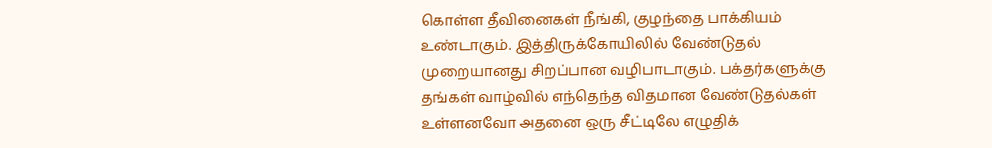கொள்ள தீவினைகள் நீங்கி, குழந்தை பாக்கியம் உண்டாகும். இத்திருக்கோயிலில் வேண்டுதல் முறையானது சிறப்பான வழிபாடாகும். பக்தர்களுக்கு தங்கள் வாழ்வில் எந்தெந்த விதமான வேண்டுதல்கள் உள்ளனவோ அதனை ஒரு சீட்டிலே எழுதிக்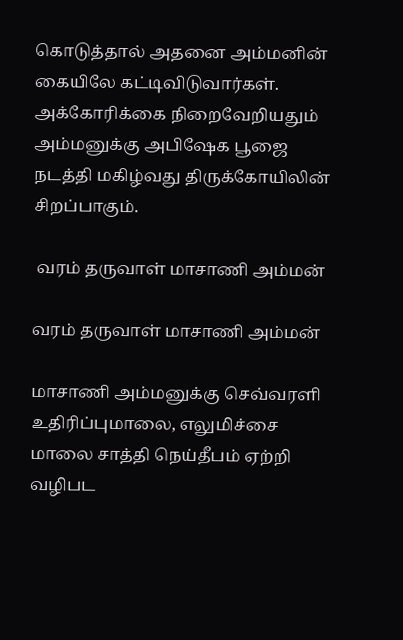கொடுத்தால் அதனை அம்மனின் கையிலே கட்டிவிடுவார்கள். அக்கோரிக்கை நிறைவேறியதும் அம்மனுக்கு அபிஷேக பூஜை நடத்தி மகிழ்வது திருக்கோயிலின் சிறப்பாகும்.

 வரம் தருவாள் மாசாணி அம்மன்

வரம் தருவாள் மாசாணி அம்மன்

மாசாணி அம்மனுக்கு செவ்வரளி உதிரிப்புமாலை, எலுமிச்சை மாலை சாத்தி நெய்தீபம் ஏற்றி வழிபட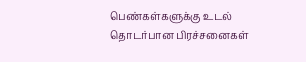பெண்கள்களுக்கு உடல் தொடர்பான பிரச்சனைகள்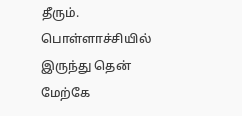தீரும். பொள்ளாச்சியில் இருந்து தென் மேற்கே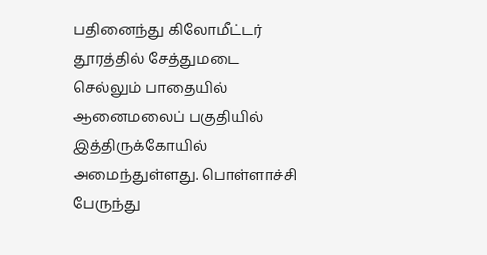பதினைந்து கிலோமீட்டர் தூரத்தில் சேத்துமடை செல்லும் பாதையில் ஆனைமலைப் பகுதியில் இத்திருக்கோயில் அமைந்துள்ளது. பொள்ளாச்சி பேருந்து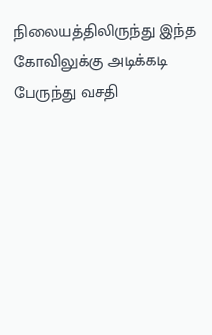நிலையத்திலிருந்து இந்த கோவிலுக்கு அடிக்கடி பேருந்து வசதி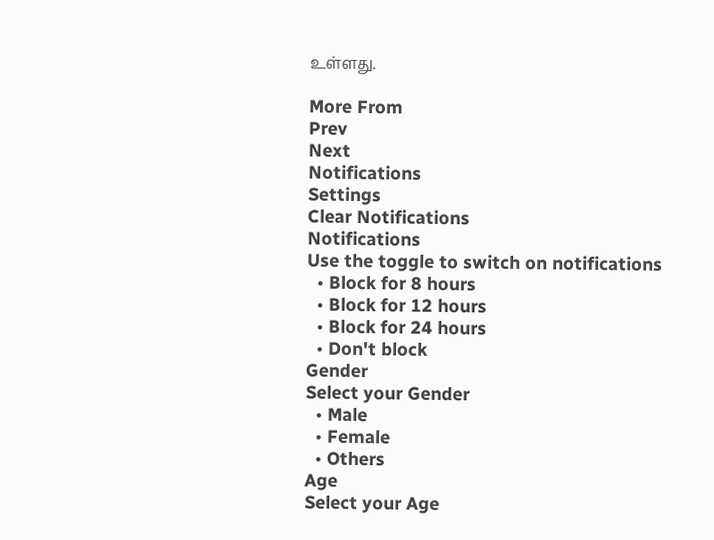உள்ளது.

More From
Prev
Next
Notifications
Settings
Clear Notifications
Notifications
Use the toggle to switch on notifications
  • Block for 8 hours
  • Block for 12 hours
  • Block for 24 hours
  • Don't block
Gender
Select your Gender
  • Male
  • Female
  • Others
Age
Select your Age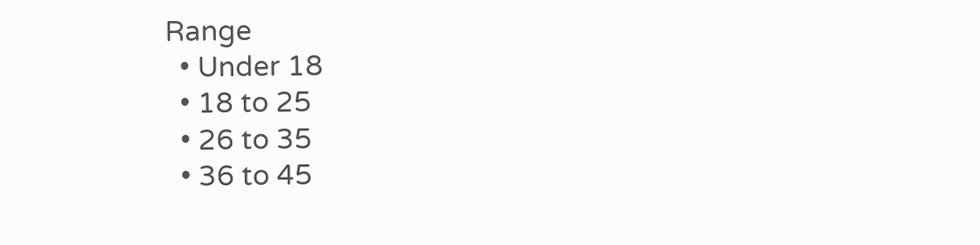Range
  • Under 18
  • 18 to 25
  • 26 to 35
  • 36 to 45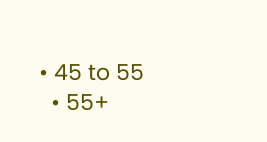• 45 to 55
  • 55+